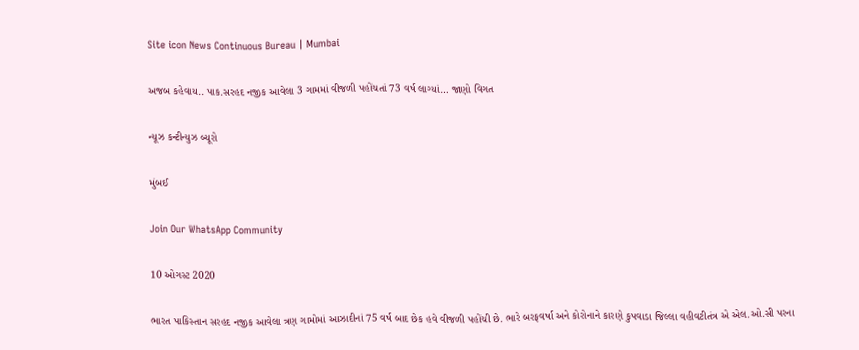Site icon News Continuous Bureau | Mumbai

અજબ કહેવાય.. પાક.સરહદ નજીક આવેલા 3 ગામમાં વીજળી પહોંચતાં 73 વર્ષ લાગ્યાં… જાણો વિગત

ન્યૂઝ કન્ટીન્યુઝ બ્યૂરો

મુંબઈ

Join Our WhatsApp Community

10 ઓગસ્ટ 2020

ભારત પાકિસ્તાન સરહદ નજીક આવેલા ત્રણ ગામોમાં આઝાદીનાં 75 વર્ષ બાદ છેક હવે વીજળી પહોંચી છે. ભારે બરફવર્ષા અને કોરોનાને કારણે કુપવાડા જિલ્લા વહીવટીતંત્ર એ એલ.ઓ.સી પરના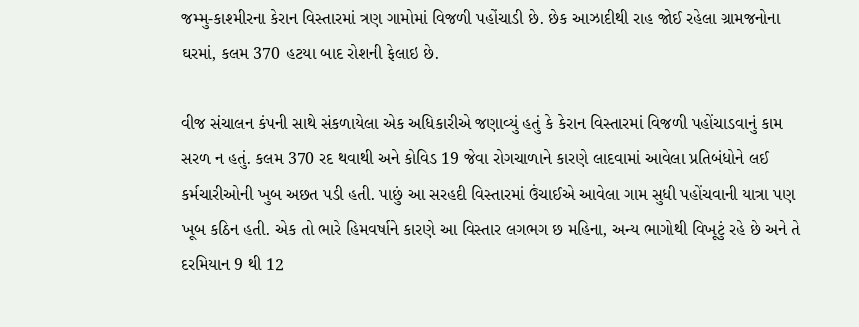જમ્મુ-કાશ્મીરના કેરાન વિસ્તારમાં ત્રણ ગામોમાં વિજળી પહોંચાડી છે. છેક આઝાદીથી રાહ જોઈ રહેલા ગ્રામજનોના ઘરમાં, કલમ 370 હટયા બાદ રોશની ફેલાઇ છે.

વીજ સંચાલન કંપની સાથે સંકળાયેલા એક અધિકારીએ જણાવ્યું હતું કે કેરાન વિસ્તારમાં વિજળી પહોંચાડવાનું કામ સરળ ન હતું. કલમ 370 રદ થવાથી અને કોવિડ 19 જેવા રોગચાળાને કારણે લાદવામાં આવેલા પ્રતિબંધોને લઈ કર્મચારીઓની ખુબ અછત પડી હતી. પાછું આ સરહદી વિસ્તારમાં ઉંચાઈએ આવેલા ગામ સુધી પહોંચવાની યાત્રા પણ ખૂબ કઠિન હતી. એક તો ભારે હિમવર્ષાને કારણે આ વિસ્તાર લગભગ છ મહિના, અન્ય ભાગોથી વિખૂટું રહે છે અને તે દરમિયાન 9 થી 12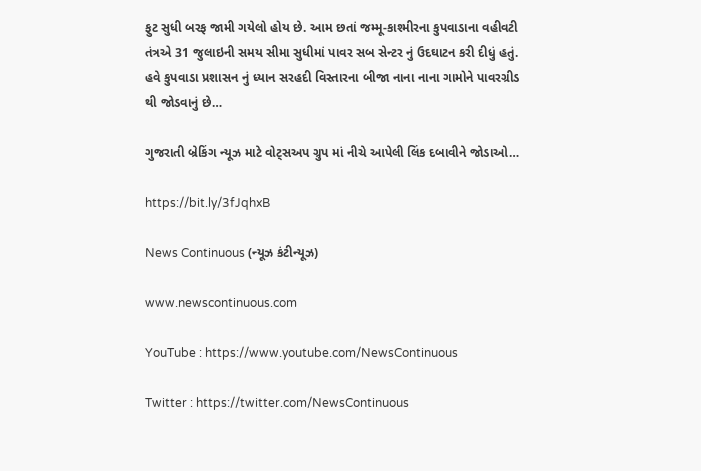ફુટ સુધી બરફ જામી ગયેલો હોય છે. આમ છતાં જમ્મૂ-કાશ્મીરના કુપવાડાના વહીવટી તંત્રએ 31 જુલાઇની સમય સીમા સુધીમાં પાવર સબ સેન્ટર નું ઉદઘાટન કરી દીધું હતું. હવે કુપવાડા પ્રશાસન નું ધ્યાન સરહદી વિસ્તારના બીજા નાના નાના ગામોને પાવરગ્રીડ થી જોડવાનું છે…

ગુજરાતી બ્રેકિંગ ન્યૂઝ માટે વોટ્સઅપ ગ્રુપ માં નીચે આપેલી લિંક દબાવીને જોડાઓ…

https://bit.ly/3fJqhxB

News Continuous (ન્યૂઝ કંટીન્યૂઝ)

www.newscontinuous.com

YouTube : https://www.youtube.com/NewsContinuous

Twitter : https://twitter.com/NewsContinuous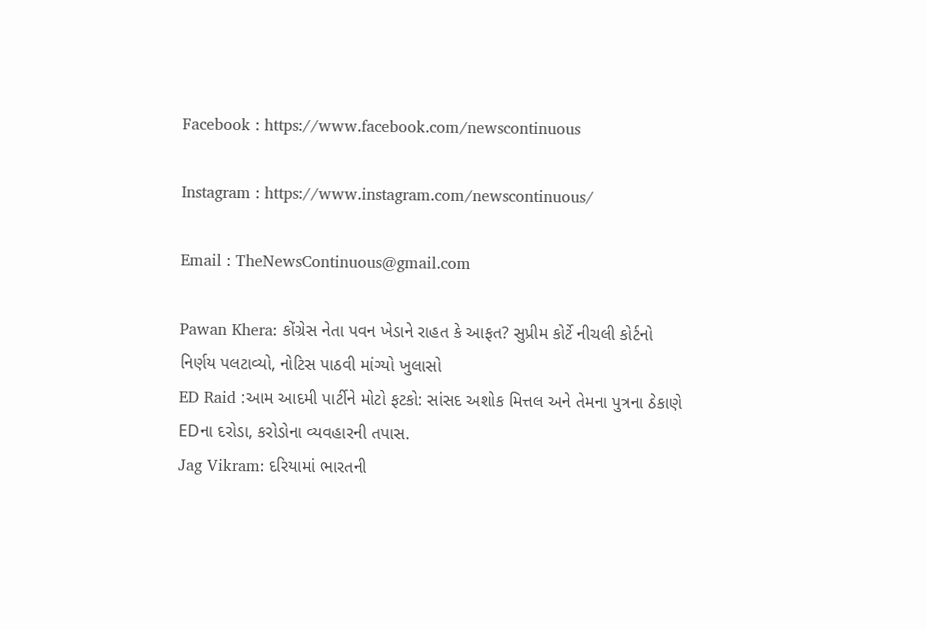Facebook : https://www.facebook.com/newscontinuous

Instagram : https://www.instagram.com/newscontinuous/

Email : TheNewsContinuous@gmail.com

Pawan Khera: કોંગ્રેસ નેતા પવન ખેડાને રાહત કે આફત? સુપ્રીમ કોર્ટે નીચલી કોર્ટનો નિર્ણય પલટાવ્યો, નોટિસ પાઠવી માંગ્યો ખુલાસો
ED Raid :આમ આદમી પાર્ટીને મોટો ફટકો: સાંસદ અશોક મિત્તલ અને તેમના પુત્રના ઠેકાણે EDના દરોડા, કરોડોના વ્યવહારની તપાસ.
Jag Vikram: દરિયામાં ભારતની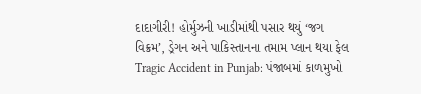દાદાગીરી! હોર્મુઝની ખાડીમાંથી પસાર થયું ‘જગ વિક્રમ’, ડ્રેગન અને પાકિસ્તાનના તમામ પ્લાન થયા ફેલ
Tragic Accident in Punjab: પંજાબમાં કાળમુખો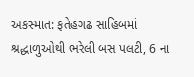અકસ્માત: ફતેહગઢ સાહિબમાં શ્રદ્ધાળુઓથી ભરેલી બસ પલટી, 6 ના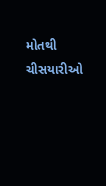મોતથી ચીસયારીઓ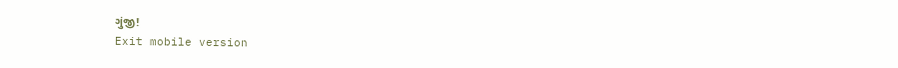ગુંજી!
Exit mobile version